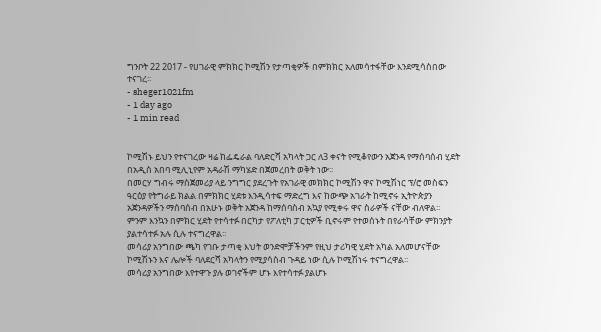ግንቦት 22 2017 - የሀገራዊ ምክክር ኮሚሽን የታጣቂዎች በምክክር አለመሳተፋቸው እንደሚሳስበው ተናገረ፡፡
- sheger1021fm
- 1 day ago
- 1 min read


ኮሚሽኑ ይህን የተናገረው ዛሬ ከፌዴራል ባለድርሻ አካላት ጋር ለ3 ቀናት የሚቆየውን አጀንዳ የማሰባሰብ ሂደት በአዲስ አበባ ሚሊኒየም አዳራሽ ማካሄድ በጀመረበት ወቅት ነው፡፡
በመርሃ ግብሩ ማስጀመሪያ ላይ ንግግር ያደረጉት የአገራዊ መክክር ኮሚሽን ዋና ኮሚሽነር ፕ/ሮ መስፍን ዓርዕያ የትግራይ ክልል በምክክር ሂደቱ እንዲሳተፍ ማድረግ እና ከውጭ አገራት ከሚኖሩ ኢትዮጵያን አጀንዳዎችን ማሰባሰብ በአሁኑ ወቅት አጀንዳ ከማሰባስብ አኳያ የሚቀሩ ዋና ስራዎች ናቸው ብለዋል፡፡
ምንም እንኳን በምክር ሂደት የተሳተፉ በርካታ የፖለቲካ ፓርቲዎች ቢኖሩም የተወሰኑት በየራሳቸው ምክንያት ያልተሳተፉ አሉ ሲሉ ተናግረዋል፡፡
መሳሪያ አንግበው ጫካ የገቡ ታጣቂ እህት ወንድሞቻችንም የዚህ ታሪካዊ ሂደት አካል አለመሆናቸው ኮሚሽኑን እና ሌሎች ባለደርሻ አካላትን የሚያሳስብ ጉዳይ ነው ሲሉ ኮሚሽነሩ ተናግረዋል፡፡
መሳሪያ አንግበው እየተዋጉ ያሉ ወገኖችም ሆኑ እየተሳተፉ ያልሆኑ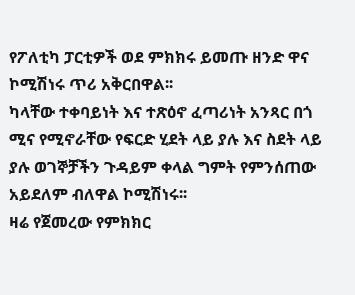የፖለቲካ ፓርቲዎች ወደ ምክክሩ ይመጡ ዘንድ ዋና ኮሚሽነሩ ጥሪ አቅርበዋል፡፡
ካላቸው ተቀባይነት እና ተጽዕኖ ፈጣሪነት አንጻር በጎ ሚና የሚኖራቸው የፍርድ ሂደት ላይ ያሉ እና ስደት ላይ ያሉ ወገኞቻችን ጉዳይም ቀላል ግምት የምንሰጠው አይደለም ብለዋል ኮሚሽነሩ፡፡
ዛሬ የጀመረው የምክክር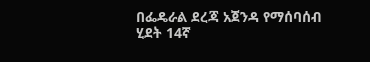በፌዴራል ደረጃ አጀንዳ የማሰባሰብ ሂደት 14ኛ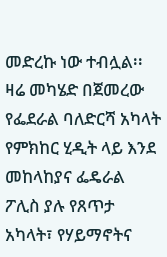መድረኩ ነው ተብሏል፡፡
ዛሬ መካሄድ በጀመረው የፌደራል ባለድርሻ አካላት የምክከር ሂዲት ላይ እንደ መከላከያና ፌዴራል ፖሊስ ያሉ የጸጥታ አካላት፣ የሃይማኖትና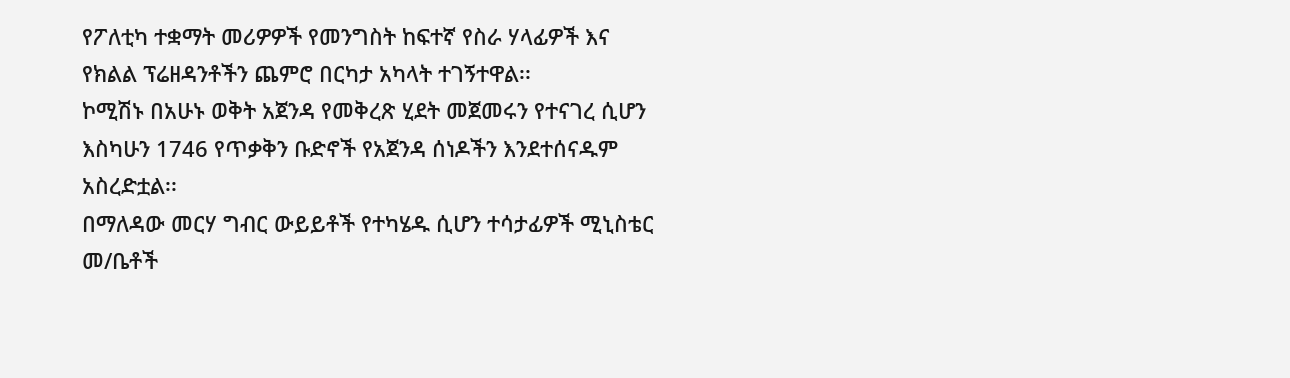የፖለቲካ ተቋማት መሪዎዎች የመንግስት ከፍተኛ የስራ ሃላፊዎች እና የክልል ፕሬዘዳንቶችን ጨምሮ በርካታ አካላት ተገኝተዋል፡፡
ኮሚሽኑ በአሁኑ ወቅት አጀንዳ የመቅረጽ ሂደት መጀመሩን የተናገረ ሲሆን እስካሁን 1746 የጥቃቅን ቡድኖች የአጀንዳ ሰነዶችን እንደተሰናዱም አስረድቷል፡፡
በማለዳው መርሃ ግብር ውይይቶች የተካሄዱ ሲሆን ተሳታፊዎች ሚኒስቴር መ/ቤቶች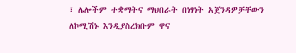፣ ሌሎችም ተቋማትና ማህበራት በነፃነት አጀንዳዎቻቸውን ለኮሚሽኑ እንዲያስረክቡም ዋና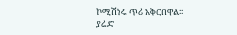ኮሚሽነሩ ጥሪ አቅርበዋል፡፡
ያሬድ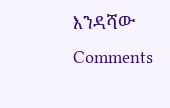እንዳሻው
Comments